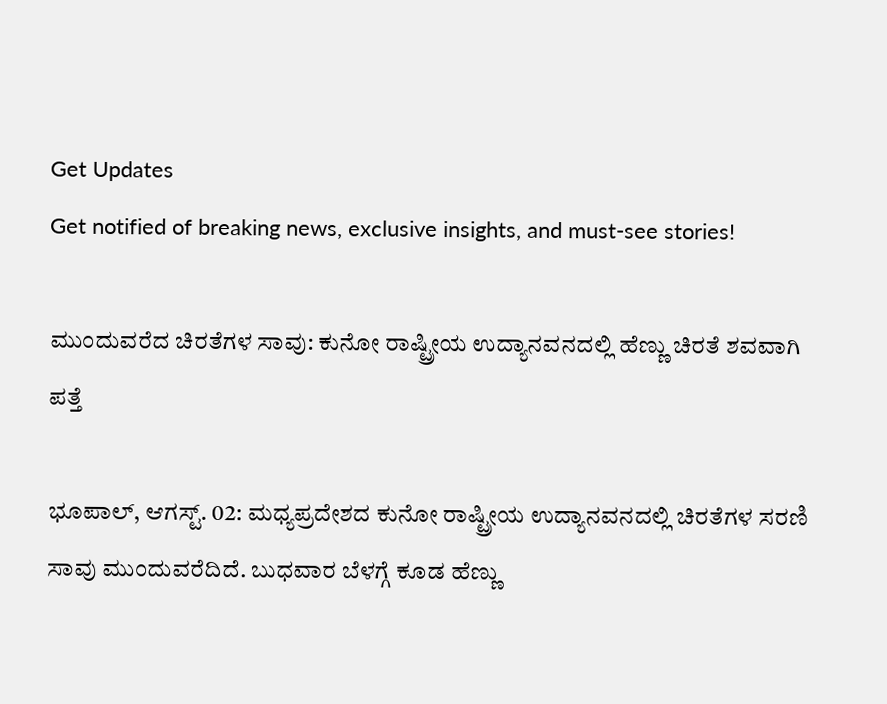Get Updates
Get notified of breaking news, exclusive insights, and must-see stories!

ಮುಂದುವರೆದ ಚಿರತೆಗಳ ಸಾವು: ಕುನೋ ರಾಷ್ಟ್ರೀಯ ಉದ್ಯಾನವನದಲ್ಲಿ ಹೆಣ್ಣು ಚಿರತೆ ಶವವಾಗಿ ಪತ್ತೆ

ಭೂಪಾಲ್, ಆಗಸ್ಟ್. 02: ಮಧ್ಯಪ್ರದೇಶದ ಕುನೋ ರಾಷ್ಟ್ರೀಯ ಉದ್ಯಾನವನದಲ್ಲಿ ಚಿರತೆಗಳ ಸರಣಿ ಸಾವು ಮುಂದುವರೆದಿದೆ. ಬುಧವಾರ ಬೆಳಗ್ಗೆ ಕೂಡ ಹೆಣ್ಣು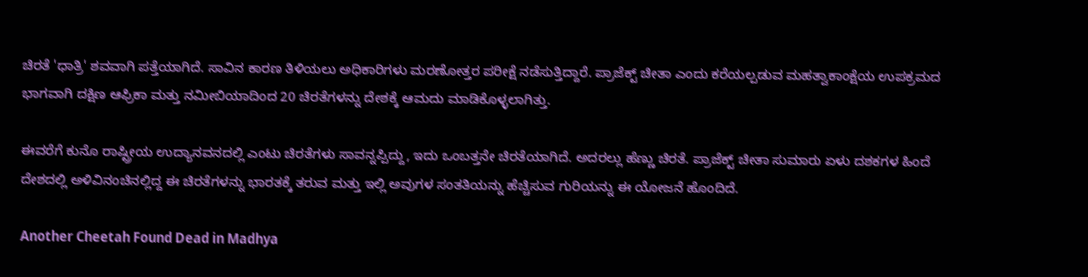ಚಿರತೆ 'ಧಾತ್ರಿ' ಶವವಾಗಿ ಪತ್ತೆಯಾಗಿದೆ. ಸಾವಿನ ಕಾರಣ ತಿಳಿಯಲು ಅಧಿಕಾರಿಗಳು ಮರಣೋತ್ತರ ಪರೀಕ್ಷೆ ನಡೆಸುತ್ತಿದ್ದಾರೆ. ಪ್ರಾಜೆಕ್ಟ್ ಚೀತಾ ಎಂದು ಕರೆಯಲ್ಪಡುವ ಮಹತ್ವಾಕಾಂಕ್ಷೆಯ ಉಪಕ್ರಮದ ಭಾಗವಾಗಿ ದಕ್ಷಿಣ ಆಫ್ರಿಕಾ ಮತ್ತು ನಮೀಬಿಯಾದಿಂದ 20 ಚಿರತೆಗಳನ್ನು ದೇಶಕ್ಕೆ ಆಮದು ಮಾಡಿಕೊಳ್ಳಲಾಗಿತ್ತು.

ಈವರೆಗೆ ಕುನೊ ರಾಷ್ಟ್ರೀಯ ಉದ್ಯಾನವನದಲ್ಲಿ ಎಂಟು ಚಿರತೆಗಳು ಸಾವನ್ನಪ್ಪಿದ್ದು, ಇದು ಒಂಬತ್ತನೇ ಚಿರತೆಯಾಗಿದೆ. ಅದರಲ್ಲು ಹೆಣ್ಣು ಚಿರತೆ. ಪ್ರಾಜೆಕ್ಟ್ ಚೀತಾ ಸುಮಾರು ಏಳು ದಶಕಗಳ ಹಿಂದೆ ದೇಶದಲ್ಲಿ ಅಳಿವಿನಂಚಿನಲ್ಲಿದ್ದ ಈ ಚಿರತೆಗಳನ್ನು ಭಾರತಕ್ಕೆ ತರುವ ಮತ್ತು ಇಲ್ಲಿ ಅವುಗಳ ಸಂತತಿಯನ್ನು ಹೆಚ್ಚಿಸುವ ಗುರಿಯನ್ನು ಈ ಯೋಜನೆ ಹೊಂದಿದೆ.

Another Cheetah Found Dead in Madhya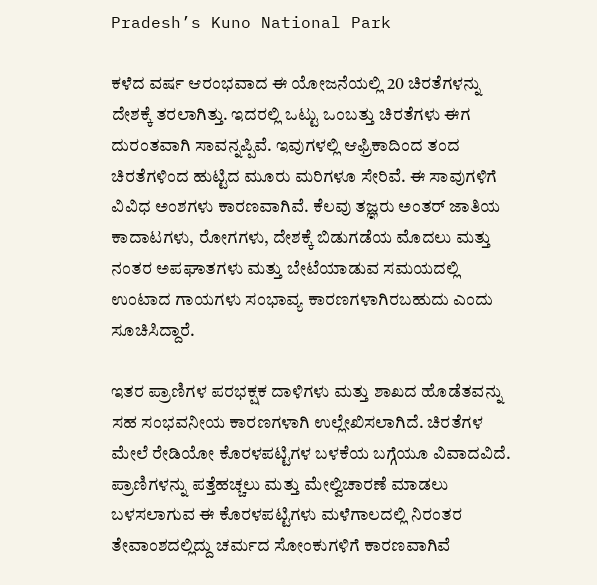Pradesh’s Kuno National Park

ಕಳೆದ ವರ್ಷ ಆರಂಭವಾದ ಈ ಯೋಜನೆಯಲ್ಲಿ 20 ಚಿರತೆಗಳನ್ನು ದೇಶಕ್ಕೆ ತರಲಾಗಿತ್ತು. ಇದರಲ್ಲಿ ಒಟ್ಟು ಒಂಬತ್ತು ಚಿರತೆಗಳು ಈಗ ದುರಂತವಾಗಿ ಸಾವನ್ನಪ್ಪಿವೆ. ಇವುಗಳಲ್ಲಿ ಆಫ್ರಿಕಾದಿಂದ ತಂದ ಚಿರತೆಗಳಿಂದ ಹುಟ್ಟಿದ ಮೂರು ಮರಿಗಳೂ ಸೇರಿವೆ. ಈ ಸಾವುಗಳಿಗೆ ವಿವಿಧ ಅಂಶಗಳು ಕಾರಣವಾಗಿವೆ. ಕೆಲವು ತಜ್ಞರು ಅಂತರ್ ಜಾತಿಯ ಕಾದಾಟಗಳು, ರೋಗಗಳು, ದೇಶಕ್ಕೆ ಬಿಡುಗಡೆಯ ಮೊದಲು ಮತ್ತು ನಂತರ ಅಪಘಾತಗಳು ಮತ್ತು ಬೇಟೆಯಾಡುವ ಸಮಯದಲ್ಲಿ ಉಂಟಾದ ಗಾಯಗಳು ಸಂಭಾವ್ಯ ಕಾರಣಗಳಾಗಿರಬಹುದು ಎಂದು ಸೂಚಿಸಿದ್ದಾರೆ.

ಇತರ ಪ್ರಾಣಿಗಳ ಪರಭಕ್ಷಕ ದಾಳಿಗಳು ಮತ್ತು ಶಾಖದ ಹೊಡೆತವನ್ನು ಸಹ ಸಂಭವನೀಯ ಕಾರಣಗಳಾಗಿ ಉಲ್ಲೇಖಿಸಲಾಗಿದೆ. ಚಿರತೆಗಳ ಮೇಲೆ ರೇಡಿಯೋ ಕೊರಳಪಟ್ಟಿಗಳ ಬಳಕೆಯ ಬಗ್ಗೆಯೂ ವಿವಾದವಿದೆ. ಪ್ರಾಣಿಗಳನ್ನು ಪತ್ತೆಹಚ್ಚಲು ಮತ್ತು ಮೇಲ್ವಿಚಾರಣೆ ಮಾಡಲು ಬಳಸಲಾಗುವ ಈ ಕೊರಳಪಟ್ಟಿಗಳು ಮಳೆಗಾಲದಲ್ಲಿ ನಿರಂತರ ತೇವಾಂಶದಲ್ಲಿದ್ದು ಚರ್ಮದ ಸೋಂಕುಗಳಿಗೆ ಕಾರಣವಾಗಿವೆ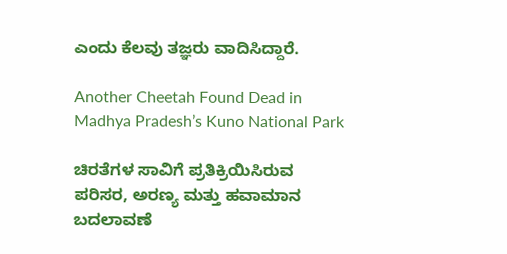ಎಂದು ಕೆಲವು ತಜ್ಞರು ವಾದಿಸಿದ್ದಾರೆ.

Another Cheetah Found Dead in Madhya Pradesh’s Kuno National Park

ಚಿರತೆಗಳ ಸಾವಿಗೆ ಪ್ರತಿಕ್ರಿಯಿಸಿರುವ ಪರಿಸರ, ಅರಣ್ಯ ಮತ್ತು ಹವಾಮಾನ ಬದಲಾವಣೆ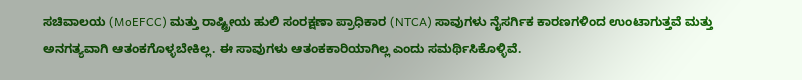ಸಚಿವಾಲಯ (MoEFCC) ಮತ್ತು ರಾಷ್ಟ್ರೀಯ ಹುಲಿ ಸಂರಕ್ಷಣಾ ಪ್ರಾಧಿಕಾರ (NTCA) ಸಾವುಗಳು ನೈಸರ್ಗಿಕ ಕಾರಣಗಳಿಂದ ಉಂಟಾಗುತ್ತವೆ ಮತ್ತು ಅನಗತ್ಯವಾಗಿ ಆತಂಕಗೊಳ್ಳಬೇಕಿಲ್ಲ. ಈ ಸಾವುಗಳು ಆತಂಕಕಾರಿಯಾಗಿಲ್ಲ ಎಂದು ಸಮರ್ಥಿಸಿಕೊಳ್ಳಿವೆ.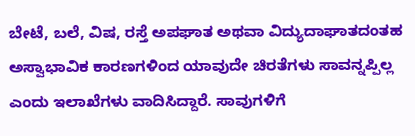ಬೇಟೆ, ಬಲೆ, ವಿಷ, ರಸ್ತೆ ಅಪಘಾತ ಅಥವಾ ವಿದ್ಯುದಾಘಾತದಂತಹ ಅಸ್ವಾಭಾವಿಕ ಕಾರಣಗಳಿಂದ ಯಾವುದೇ ಚಿರತೆಗಳು ಸಾವನ್ನಪ್ಪಿಲ್ಲ ಎಂದು ಇಲಾಖೆಗಳು ವಾದಿಸಿದ್ದಾರೆ. ಸಾವುಗಳಿಗೆ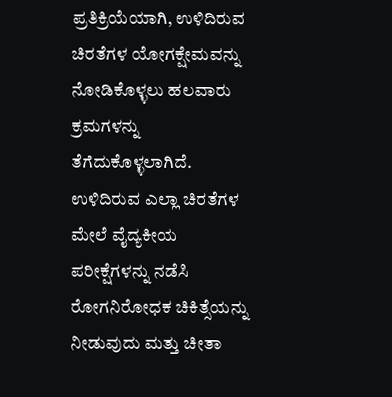ಪ್ರತಿಕ್ರಿಯೆಯಾಗಿ, ಉಳಿದಿರುವ ಚಿರತೆಗಳ ಯೋಗಕ್ಷೇಮವನ್ನು ನೋಡಿಕೊಳ್ಳಲು ಹಲವಾರು ಕ್ರಮಗಳನ್ನು ತೆಗೆದುಕೊಳ್ಳಲಾಗಿದೆ. ಉಳಿದಿರುವ ಎಲ್ಲಾ ಚಿರತೆಗಳ ಮೇಲೆ ವೈದ್ಯಕೀಯ ಪರೀಕ್ಷೆಗಳನ್ನು ನಡೆಸಿ ರೋಗನಿರೋಧಕ ಚಿಕಿತ್ಸೆಯನ್ನು ನೀಡುವುದು ಮತ್ತು ಚೀತಾ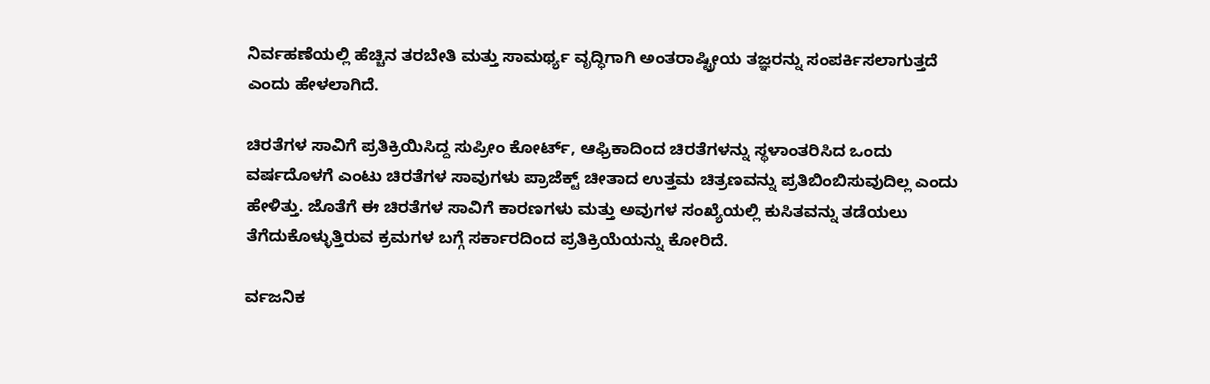ನಿರ್ವಹಣೆಯಲ್ಲಿ ಹೆಚ್ಚಿನ ತರಬೇತಿ ಮತ್ತು ಸಾಮರ್ಥ್ಯ ವೃದ್ಧಿಗಾಗಿ ಅಂತರಾಷ್ಟ್ರೀಯ ತಜ್ಞರನ್ನು ಸಂಪರ್ಕಿಸಲಾಗುತ್ತದೆ ಎಂದು ಹೇಳಲಾಗಿದೆ.

ಚಿರತೆಗಳ ಸಾವಿಗೆ ಪ್ರತಿಕ್ರಿಯಿಸಿದ್ದ ಸುಪ್ರೀಂ ಕೋರ್ಟ್, ಆಫ್ರಿಕಾದಿಂದ ಚಿರತೆಗಳನ್ನು ಸ್ಥಳಾಂತರಿಸಿದ ಒಂದು ವರ್ಷದೊಳಗೆ ಎಂಟು ಚಿರತೆಗಳ ಸಾವುಗಳು ಪ್ರಾಜೆಕ್ಟ್ ಚೀತಾದ ಉತ್ತಮ ಚಿತ್ರಣವನ್ನು ಪ್ರತಿಬಿಂಬಿಸುವುದಿಲ್ಲ ಎಂದು ಹೇಳಿತ್ತು. ಜೊತೆಗೆ ಈ ಚಿರತೆಗಳ ಸಾವಿಗೆ ಕಾರಣಗಳು ಮತ್ತು ಅವುಗಳ ಸಂಖ್ಯೆಯಲ್ಲಿ ಕುಸಿತವನ್ನು ತಡೆಯಲು ತೆಗೆದುಕೊಳ್ಳುತ್ತಿರುವ ಕ್ರಮಗಳ ಬಗ್ಗೆ ಸರ್ಕಾರದಿಂದ ಪ್ರತಿಕ್ರಿಯೆಯನ್ನು ಕೋರಿದೆ.

ರ್ವಜನಿಕ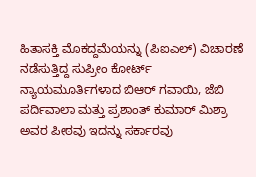ಹಿತಾಸಕ್ತಿ ಮೊಕದ್ದಮೆಯನ್ನು (ಪಿಐಎಲ್) ವಿಚಾರಣೆ ನಡೆಸುತ್ತಿದ್ದ ಸುಪ್ರೀಂ ಕೋರ್ಟ್ ನ್ಯಾಯಮೂರ್ತಿಗಳಾದ ಬಿಆರ್ ಗವಾಯಿ, ಜೆಬಿ ಪರ್ದಿವಾಲಾ ಮತ್ತು ಪ್ರಶಾಂತ್ ಕುಮಾರ್ ಮಿಶ್ರಾ ಅವರ ಪೀಠವು ಇದನ್ನು ಸರ್ಕಾರವು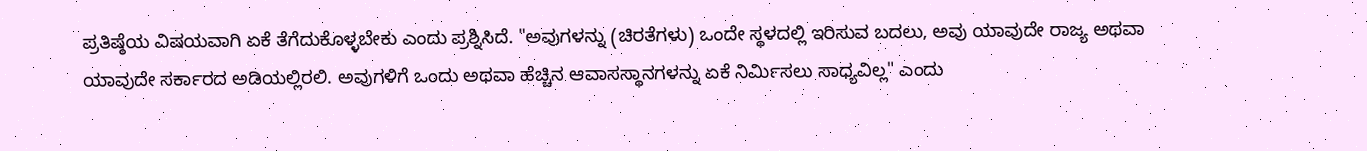ಪ್ರತಿಷ್ಠೆಯ ವಿಷಯವಾಗಿ ಏಕೆ ತೆಗೆದುಕೊಳ್ಳಬೇಕು ಎಂದು ಪ್ರಶ್ನಿಸಿದೆ. "ಅವುಗಳನ್ನು (ಚಿರತೆಗಳು) ಒಂದೇ ಸ್ಥಳದಲ್ಲಿ ಇರಿಸುವ ಬದಲು, ಅವು ಯಾವುದೇ ರಾಜ್ಯ ಅಥವಾ ಯಾವುದೇ ಸರ್ಕಾರದ ಅಡಿಯಲ್ಲಿರಲಿ. ಅವುಗಳಿಗೆ ಒಂದು ಅಥವಾ ಹೆಚ್ಚಿನ ಆವಾಸಸ್ಥಾನಗಳನ್ನು ಏಕೆ ನಿರ್ಮಿಸಲು ಸಾಧ್ಯವಿಲ್ಲ" ಎಂದು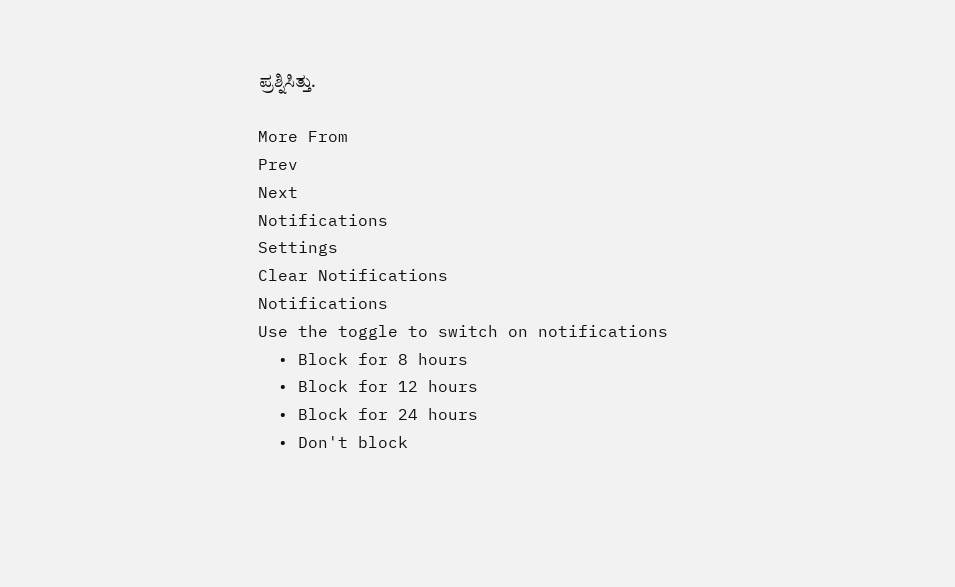ಪ್ರಶ್ನಿಸಿತ್ತು.

More From
Prev
Next
Notifications
Settings
Clear Notifications
Notifications
Use the toggle to switch on notifications
  • Block for 8 hours
  • Block for 12 hours
  • Block for 24 hours
  • Don't block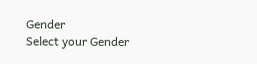Gender
Select your Gender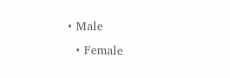• Male
  • Female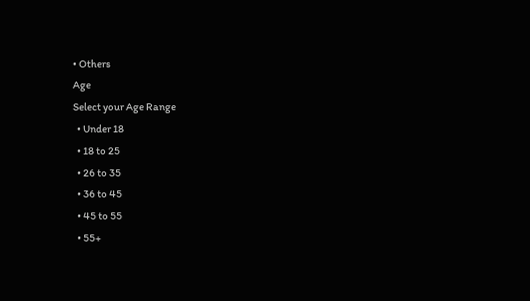• Others
Age
Select your Age Range
  • Under 18
  • 18 to 25
  • 26 to 35
  • 36 to 45
  • 45 to 55
  • 55+